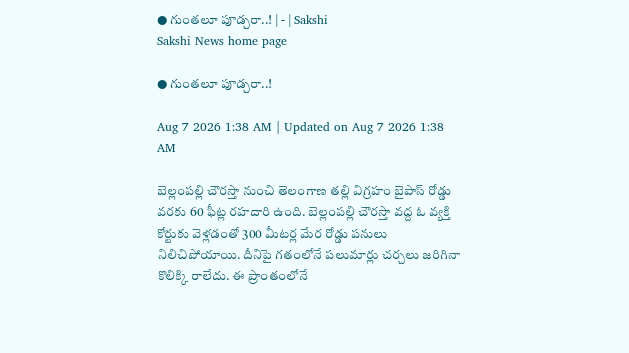● గుంతలూ పూడ్చరా..! | - | Sakshi
Sakshi News home page

● గుంతలూ పూడ్చరా..!

Aug 7 2026 1:38 AM | Updated on Aug 7 2026 1:38 AM

బెల్లంపల్లి చౌరస్తా నుంచి తెలంగాణ తల్లి విగ్రహం బైపాస్‌ రోడ్డు వరకు 60 ఫీట్ల రహదారి ఉంది. బెల్లంపల్లి చౌరస్తా వద్ద ఓ వ్యక్తి కోర్టుకు వెళ్లడంతో 300 మీటర్ల మేర రోడ్డు పనులు నిలిచిపోయాయి. దీనిపై గతంలోనే పలుమార్లు చర్చలు జరిగినా కొలిక్కి రాలేదు. ఈ ప్రాంతంలోనే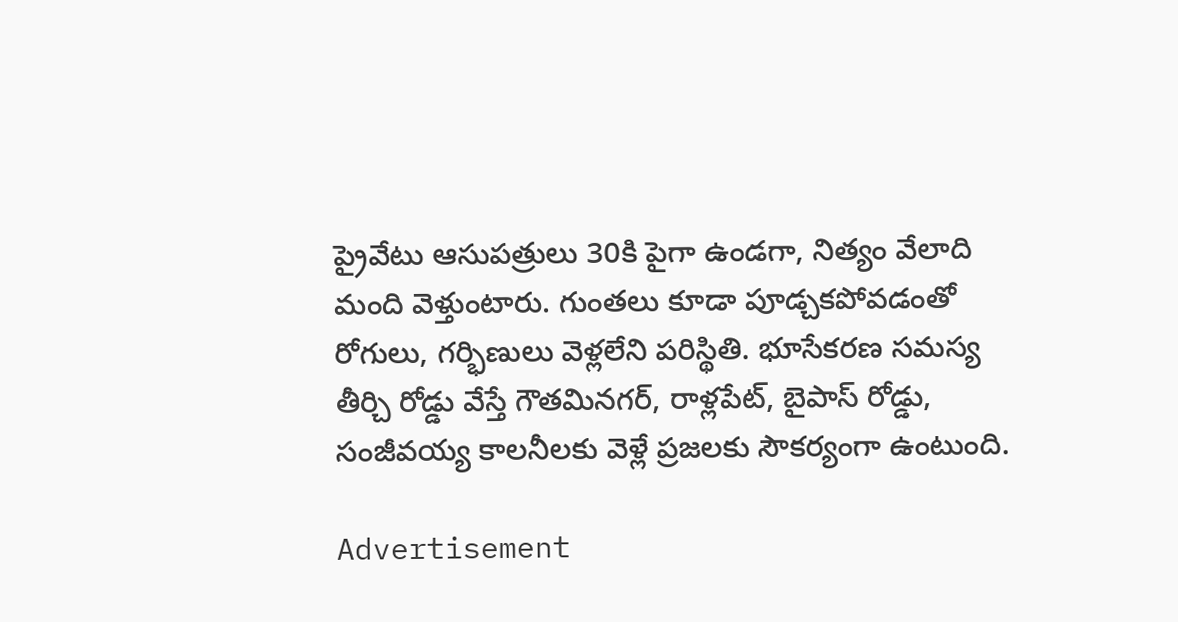ప్రైవేటు ఆసుపత్రులు 30కి పైగా ఉండగా, నిత్యం వేలాది మంది వెళ్తుంటారు. గుంతలు కూడా పూడ్చకపోవడంతో రోగులు, గర్భిణులు వెళ్లలేని పరిస్థితి. భూసేకరణ సమస్య తీర్చి రోడ్డు వేస్తే గౌతమినగర్‌, రాళ్లపేట్‌, బైపాస్‌ రోడ్డు, సంజీవయ్య కాలనీలకు వెళ్లే ప్రజలకు సౌకర్యంగా ఉంటుంది.

Advertisement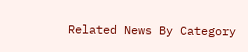Related News By Category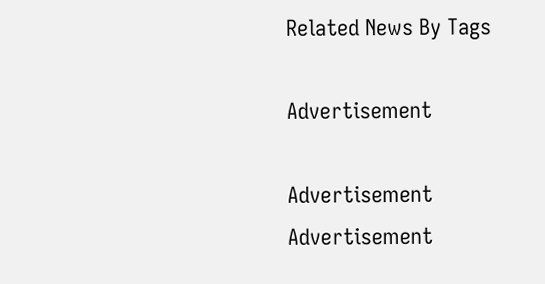Related News By Tags

Advertisement

Advertisement
Advertisement